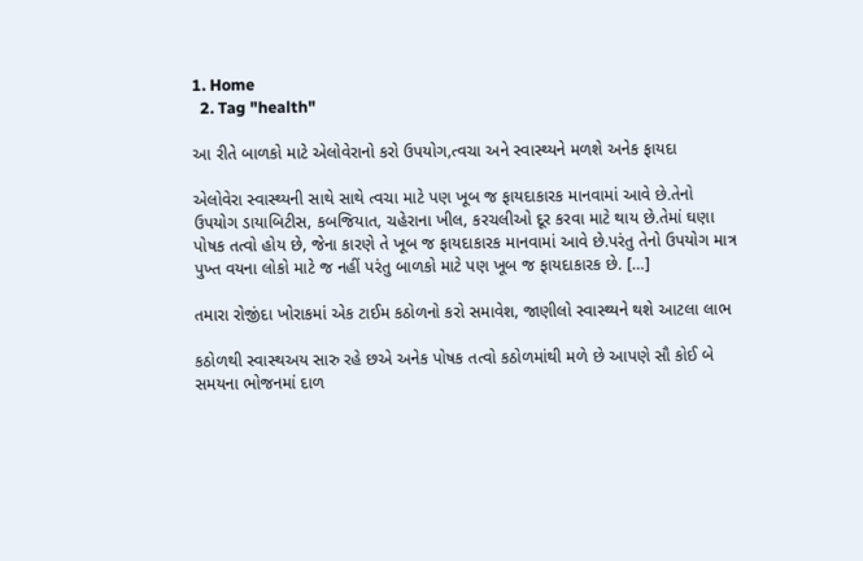1. Home
  2. Tag "health"

આ રીતે બાળકો માટે એલોવેરાનો કરો ઉપયોગ,ત્વચા અને સ્વાસ્થ્યને મળશે અનેક ફાયદા

એલોવેરા સ્વાસ્થ્યની સાથે સાથે ત્વચા માટે પણ ખૂબ જ ફાયદાકારક માનવામાં આવે છે.તેનો ઉપયોગ ડાયાબિટીસ, કબજિયાત, ચહેરાના ખીલ, કરચલીઓ દૂર કરવા માટે થાય છે.તેમાં ઘણા પોષક તત્વો હોય છે, જેના કારણે તે ખૂબ જ ફાયદાકારક માનવામાં આવે છે.પરંતુ તેનો ઉપયોગ માત્ર પુખ્ત વયના લોકો માટે જ નહીં પરંતુ બાળકો માટે પણ ખૂબ જ ફાયદાકારક છે. […]

તમારા રોજીંદા ખોરાકમાં એક ટાઈમ કઠોળનો કરો સમાવેશ, જાણીલો સ્વાસ્થ્યને થશે આટલા લાભ

કઠોળથી સ્વાસ્થઅય સારુ રહે છએ અનેક પોષક તત્વો કઠોળમાંથી મળે છે આપણે સૌ કોઈ બે સમયના ભોજનમાં દાળ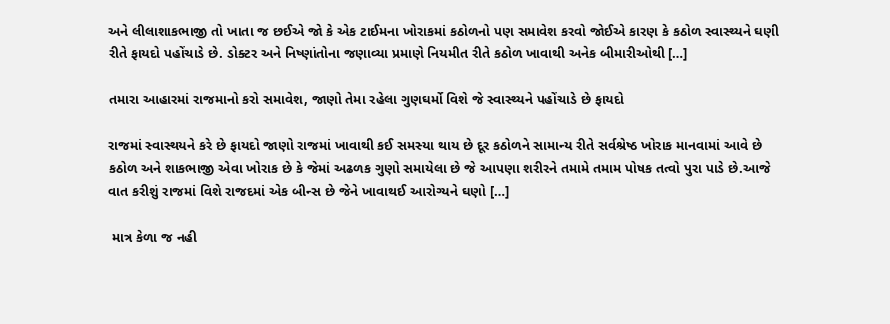અને લીલાશાકભાજી તો ખાતા જ છઈએ જો કે એક ટાઈમના ખોરાકમાં કઠોળનો પણ સમાવેશ કરવો જોઈએ કારણ કે કઠોળ સ્વાસ્થ્યને ઘણી રીતે ફાયદો પહોંચાડે છે. ડોક્ટર અને નિષ્ણાંતોના જણાવ્યા પ્રમાણે નિયમીત રીતે કઠોળ ખાવાથી અનેક બીમારીઓથી […]

તમારા આહારમાં રાજમાનો કરો સમાવેશ, જાણો તેમા રહેલા ગુણઘર્મો વિશે જે સ્વાસ્થ્યને પહોંચાડે છે ફાયદો

રાજમાં સ્વાસ્થયને કરે છે ફાયદો જાણો રાજમાં ખાવાથી કઈ સમસ્યા થાય છે દૂર કઠોળને સામાન્ય રીતે સર્વશ્રેષ્ઠ ખોરાક માનવામાં આવે છે કઠોળ અને શાકભાજી એવા ખોરાક છે કે જેમાં અઢળક ગુણો સમાયેલા છે જે આપણા શરીરને તમામે તમામ પોષક તત્વો પુરા પાડે છે.આજે વાત કરીશું રાજમાં વિશે રાજદમાં એક બીન્સ છે જેને ખાવાથઈ આરોગ્યને ઘણો […]

 માત્ર કેળા જ નહી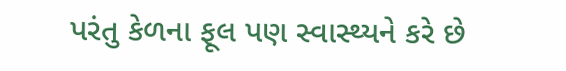પરંતુ કેળના ફૂલ પણ સ્વાસ્થ્યને કરે છે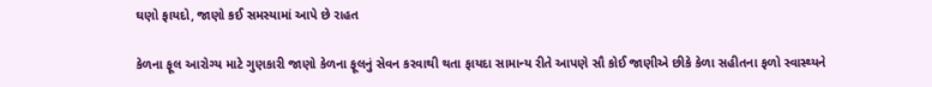ઘણો ફાયદો, જાણો કઈ સમસ્યામાં આપે છે રાહત

કેળના ફૂલ આરોગ્ય માટે ગુણકારી જાણો કેળના ફૂલનું સેવન કરવાથી થતા ફાયદા સામાન્ય રીતે આપણે સૌ કોઈ જાણીએ છીકે કેળા સહીતના ફળો સ્વાસ્થ્યને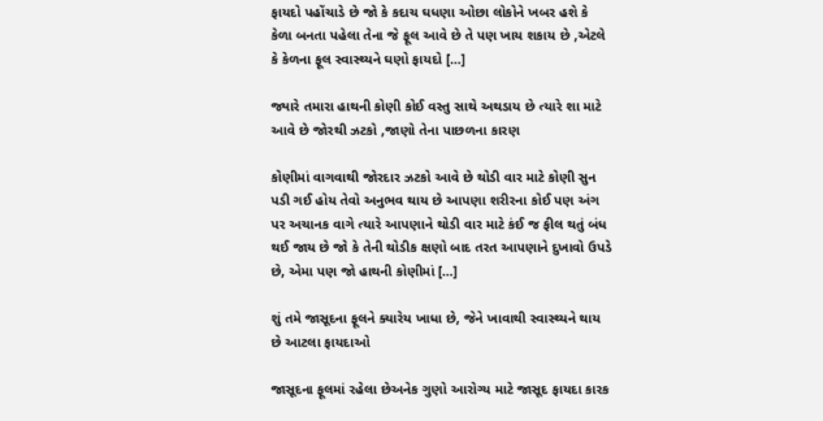ફાયદો પહોંચાડે છે જો કે કદાચ ઘધણા ઓછા લોકોને ખબર હશે કે કેળા બનતા પહેલા તેના જે ફૂલ આવે છે તે પણ ખાય શકાય છે ,એટલે કે કેળના ફૂલ સ્વાસ્થ્યને ઘણો ફાયદો […]

જ્યારે તમારા હાથની કોણી કોઈ વસ્તુ સાથે અથડાય છે ત્યારે શા માટે આવે છે જોરથી ઝટકો ,જાણો તેના પાછળના કારણ

કોણીમાં વાગવાથી જોરદાર ઝટકો આવે છે થોડી વાર માટે કોણી સુન પડી ગઈ હોય તેવો અનુભવ થાય છે આપણા શરીરના કોઈ પણ અંગ પર અચાનક વાગે ત્યારે આપણાને થોડી વાર માટે કંઈ જ ફીલ થતું બંધ થઈ જાય છે જો કે તેની થોડીક ક્ષણો બાદ તરત આપણાને દુખાવો ઉપડે છે, એમા પણ જો હાથની કોણીમાં […]

શું તમે જાસૂદના ફૂલને ક્યારેય ખાધા છે, જેને ખાવાથી સ્વાસ્થ્યને થાય છે આટલા ફાયદાઓ

જાસૂદના ફૂલમાં રહેલા છેઅનેક ગુણો આરોગ્ય માટે જાસૂદ ફાયદા કારક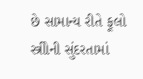છે સામાન્ય રીતે ફૂલો સ્ત્રીોની સુંદરતામાં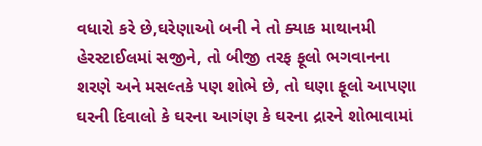વધારો કરે છે,ઘરેણાઓ બની ને તો ક્યાક માથાનમી હેરસ્ટાઈલમાં સજીને, તો બીજી તરફ ફૂલો ભગવાનના શરણે અને મસલ્તકે પણ શોભે છે, તો ઘણા ફૂલો આપણા ઘરની દિવાલો કે ઘરના આગંણ કે ઘરના દ્રારને શોભાવામાં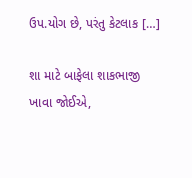ઉપ.યોગ છે, પરંતુ કેટલાક […]

શા માટે બાફેલા શાકભાજી ખાવા જોઈએ,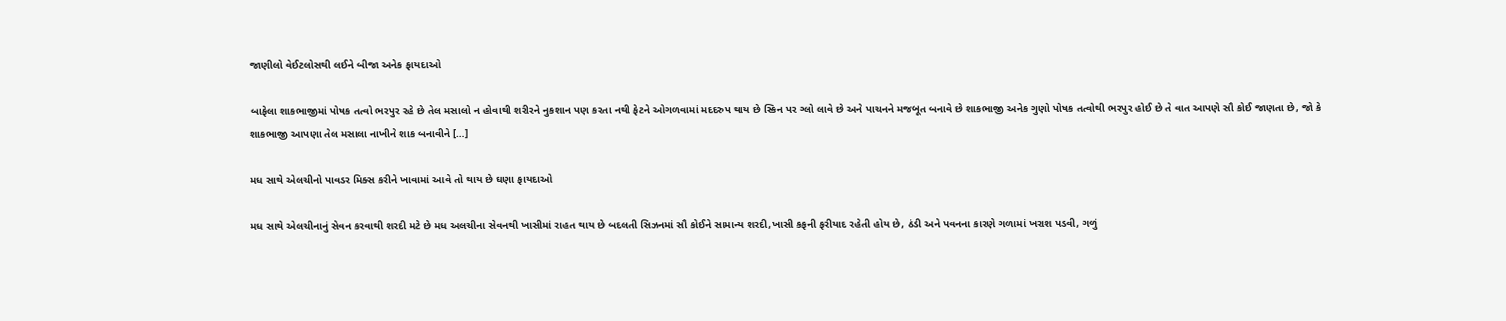જાણીલો વેઈટલોસથી લઈને બીજા અનેક ફાયદાઓ

બાફેલા શાકભાજીમાં પોષક તત્વો ભરપુર રહે છે તેલ મસાલો ન હોવાથી શરીરને નુકશાન પણ કરતા નથી ફેટને ઓગળવામાં મદદરુપ થાય છે સ્કિન પર ગ્લો લાવે છે અને પાચનને મજબૂત બનાવે છે શાકભાજી અનેક ગુણો પોષક તત્વોથી ભરપુર હોઈ છે તે વાત આપણે સૌ કોઈ જાણતા છે, જો કે શાકભાજી આપણા તેલ મસાલા નાખીને શાક બનાવીને […]

મધ સાથે એલચીનો પાવડર મિક્સ કરીને ખાવામાં આવે તો થાય છે ઘણા ફાયદાઓ

મધ સાથે એલચીનાનું સેવન કરવાથી શરદી મટે છે મધ અલચીના સેવનથી ખાસીમાં રાહત થાય છે બદલતી સિઝનમાં સૌ કોઈને સામાન્ય શરદી,ખાસી કફની ફરીયાદ રહેતી હોય છે, ઠંડી અને પવનના કારણે ગળામાં ખરાશ પડવી, ગળું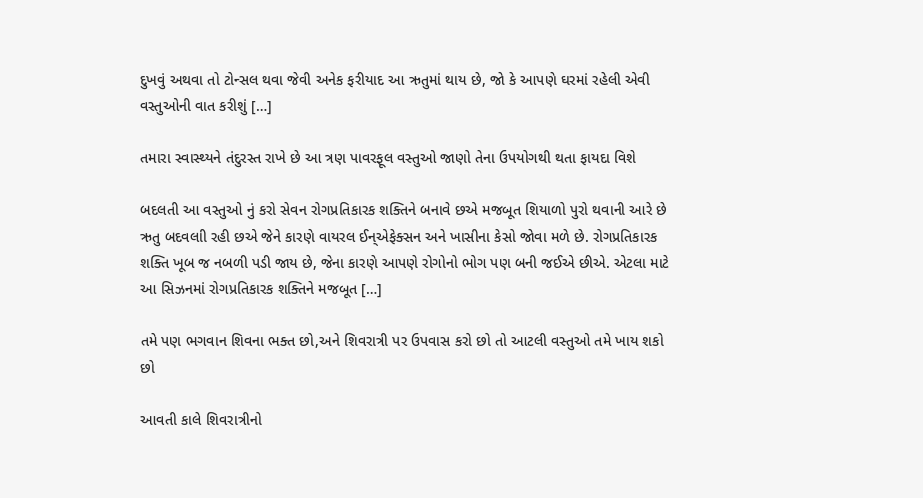દુખવું અથવા તો ટોન્સલ થવા જેવી અનેક ફરીયાદ આ ઋતુમાં થાય છે, જો કે આપણે ઘરમાં રહેલી એવી વસ્તુઓની વાત કરીશું […]

તમારા સ્વાસ્થ્યને તંદુરસ્ત રાખે છે આ ત્રણ પાવરફૂલ વસ્તુઓ જાણો તેના ઉપયોગથી થતા ફાયદા વિશે

બદલતી આ વસ્તુઓ નું કરો સેવન રોગપ્રતિકારક શક્તિને બનાવે છએ મજબૂત શિયાળો પુરો થવાની આરે છે ઋતુ બદવલાી રહી છએ જેને કારણે વાયરલ ઈન્એફેક્સન અને ખાસીના કેસો જોવા મળે છે. રોગપ્રતિકારક શક્તિ ખૂબ જ નબળી પડી જાય છે, જેના કારણે આપણે રોગોનો ભોગ પણ બની જઈએ છીએ. એટલા માટે આ સિઝનમાં રોગપ્રતિકારક શક્તિને મજબૂત […]

તમે પણ ભગવાન શિવના ભક્ત છો,અને શિવરાત્રી પર ઉપવાસ કરો છો તો આટલી વસ્તુઓ તમે ખાય શકો છો

આવતી કાલે શિવરાત્રીનો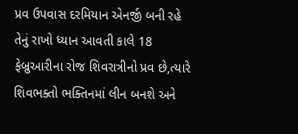પ્રવ ઉપવાસ દરમિયાન એનર્જી બની રહે તેનું રાખો ધ્યાન આવતી કાલે 18 ફેબ્રુઆરીના રોજ શિવરાત્રીનો પ્રવ છે,ત્યારે શિવભક્તો ભક્તિનમાં લીન બનશે અને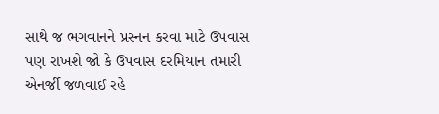સાથે જ ભગવાનને પ્રસ્નન કરવા માટે ઉપવાસ પણ રાખશે જો કે ઉપવાસ દરમિયાન તમારી એનર્જી જળવાઈ રહે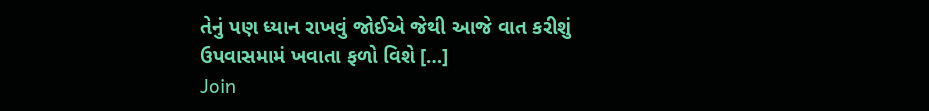તેનું પણ ધ્યાન રાખવું જોઈએ જેથી આજે વાત કરીશું ઉપવાસમામં ખવાતા ફળો વિશે […]
Join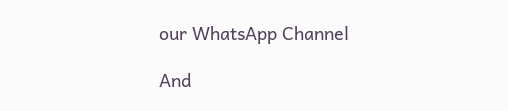our WhatsApp Channel

And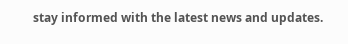stay informed with the latest news and updates.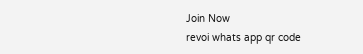Join Now
revoi whats app qr code